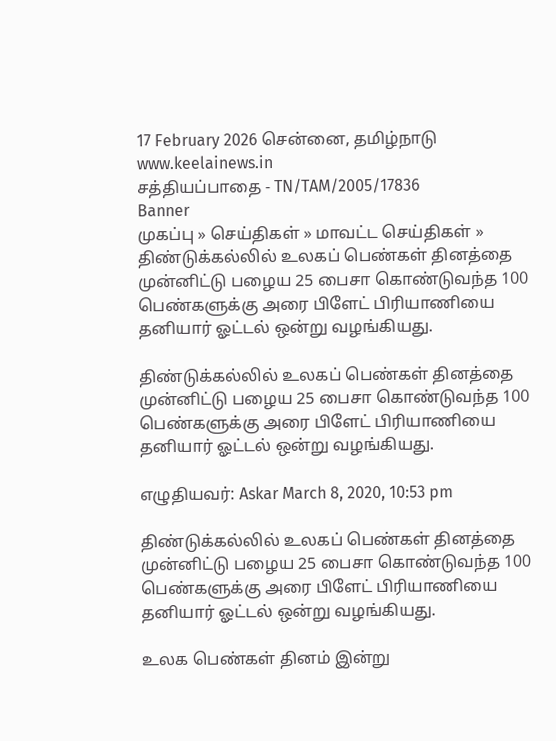17 February 2026 சென்னை, தமிழ்நாடு
www.keelainews.in
சத்தியப்பாதை - TN/TAM/2005/17836
Banner
முகப்பு » செய்திகள் » மாவட்ட செய்திகள் » திண்டுக்கல்லில் உலகப் பெண்கள் தினத்தை முன்னிட்டு பழைய 25 பைசா கொண்டுவந்த 100 பெண்களுக்கு அரை பிளேட் பிரியாணியை தனியார் ஓட்டல் ஒன்று வழங்கியது.

திண்டுக்கல்லில் உலகப் பெண்கள் தினத்தை முன்னிட்டு பழைய 25 பைசா கொண்டுவந்த 100 பெண்களுக்கு அரை பிளேட் பிரியாணியை தனியார் ஓட்டல் ஒன்று வழங்கியது.

எழுதியவர்: Askar March 8, 2020, 10:53 pm

திண்டுக்கல்லில் உலகப் பெண்கள் தினத்தை முன்னிட்டு பழைய 25 பைசா கொண்டுவந்த 100 பெண்களுக்கு அரை பிளேட் பிரியாணியை தனியார் ஓட்டல் ஒன்று வழங்கியது.

உலக பெண்கள் தினம் இன்று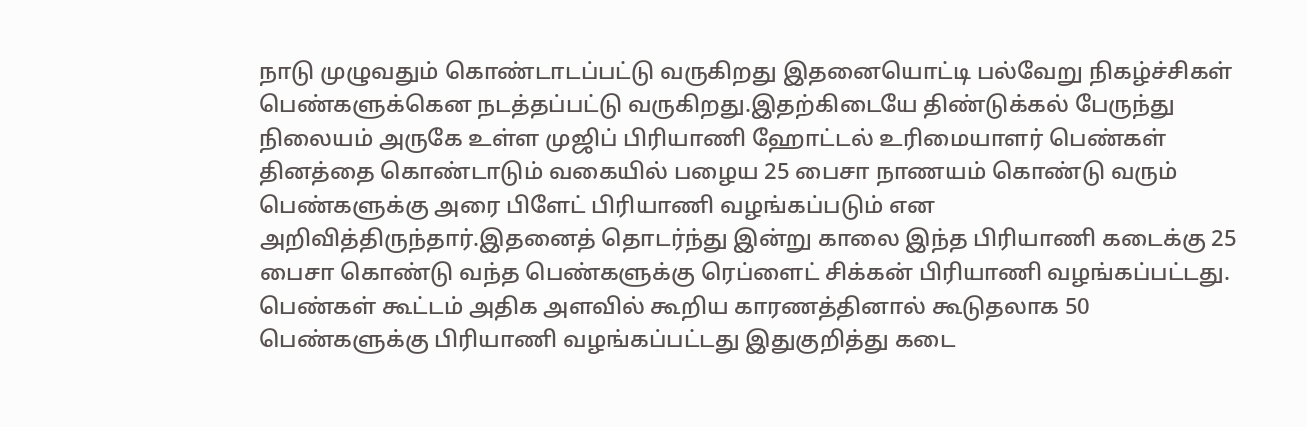நாடு முழுவதும் கொண்டாடப்பட்டு வருகிறது இதனையொட்டி பல்வேறு நிகழ்ச்சிகள் பெண்களுக்கென நடத்தப்பட்டு வருகிறது.இதற்கிடையே திண்டுக்கல் பேருந்து நிலையம் அருகே உள்ள முஜிப் பிரியாணி ஹோட்டல் உரிமையாளர் பெண்கள் தினத்தை கொண்டாடும் வகையில் பழைய 25 பைசா நாணயம் கொண்டு வரும் பெண்களுக்கு அரை பிளேட் பிரியாணி வழங்கப்படும் என அறிவித்திருந்தார்.இதனைத் தொடர்ந்து இன்று காலை இந்த பிரியாணி கடைக்கு 25 பைசா கொண்டு வந்த பெண்களுக்கு ரெப்ளைட் சிக்கன் பிரியாணி வழங்கப்பட்டது. பெண்கள் கூட்டம் அதிக அளவில் கூறிய காரணத்தினால் கூடுதலாக 50 பெண்களுக்கு பிரியாணி வழங்கப்பட்டது இதுகுறித்து கடை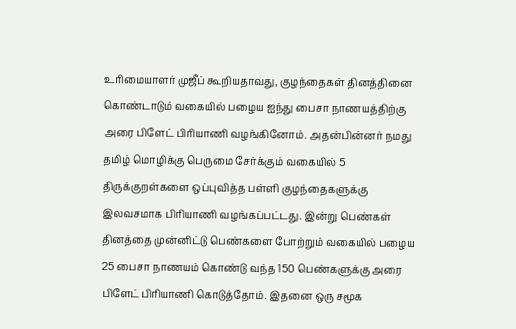உரிமையாளர் முஜீப் கூறியதாவது, குழந்தைகள் தினத்தினை கொண்டாடும் வகையில் பழைய ஐந்து பைசா நாணயத்திற்கு அரை பிளேட் பிரியாணி வழங்கினோம். அதன்பின்னர் நமது தமிழ் மொழிக்கு பெருமை சேர்க்கும் வகையில் 5 திருக்குறள்களை ஒப்புவித்த பள்ளி குழந்தைகளுக்கு இலவசமாக பிரியாணி வழங்கப்பட்டது. இன்று பெண்கள் தினத்தை முன்னிட்டு பெண்களை போற்றும் வகையில் பழைய 25 பைசா நாணயம் கொண்டு வந்த 150 பெண்களுக்கு அரை பிளேட் பிரியாணி கொடுத்தோம். இதனை ஒரு சமூக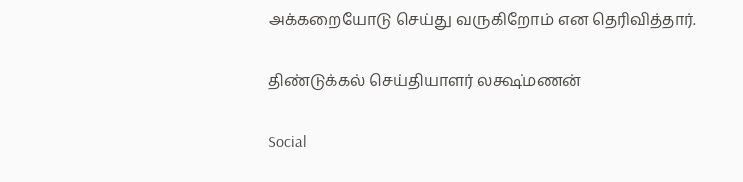அக்கறையோடு செய்து வருகிறோம் என தெரிவித்தார்.

திண்டுக்கல் செய்தியாளர் லக்ஷ்மணன்

Social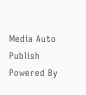Media Auto Publish Powered By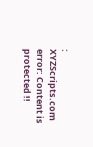: XYZScripts.com
error: Content is protected !!